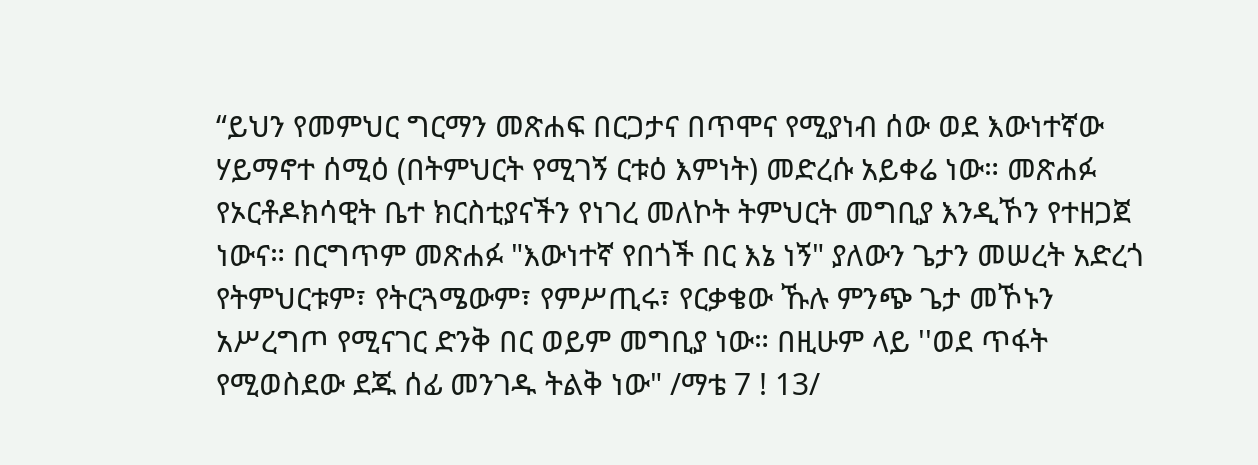“ይህን የመምህር ግርማን መጽሐፍ በርጋታና በጥሞና የሚያነብ ሰው ወደ እውነተኛው ሃይማኖተ ሰሚዕ (በትምህርት የሚገኝ ርቱዕ እምነት) መድረሱ አይቀሬ ነው። መጽሐፉ የኦርቶዶክሳዊት ቤተ ክርስቲያናችን የነገረ መለኮት ትምህርት መግቢያ እንዲኾን የተዘጋጀ ነውና። በርግጥም መጽሐፉ "እውነተኛ የበጎች በር እኔ ነኝ" ያለውን ጌታን መሠረት አድረጎ የትምህርቱም፣ የትርጓሜውም፣ የምሥጢሩ፣ የርቃቄው ኹሉ ምንጭ ጌታ መኾኑን አሥረግጦ የሚናገር ድንቅ በር ወይም መግቢያ ነው። በዚሁም ላይ ''ወደ ጥፋት የሚወስደው ደጁ ሰፊ መንገዱ ትልቅ ነው" /ማቴ 7 ! 13/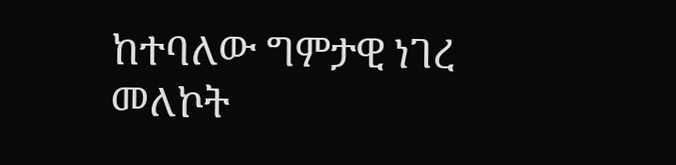ከተባለው ግምታዊ ነገረ መለኮት